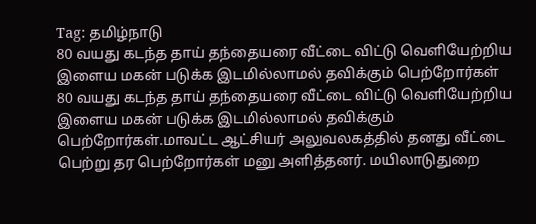Tag: தமிழ்நாடு
80 வயது கடந்த தாய் தந்தையரை வீட்டை விட்டு வெளியேற்றிய இளைய மகன் படுக்க இடமில்லாமல் தவிக்கும் பெற்றோர்கள்
80 வயது கடந்த தாய் தந்தையரை வீட்டை விட்டு வெளியேற்றிய இளைய மகன் படுக்க இடமில்லாமல் தவிக்கும் பெற்றோர்கள்.மாவட்ட ஆட்சியர் அலுவலகத்தில் தனது வீட்டை பெற்று தர பெற்றோர்கள் மனு அளித்தனர். மயிலாடுதுறை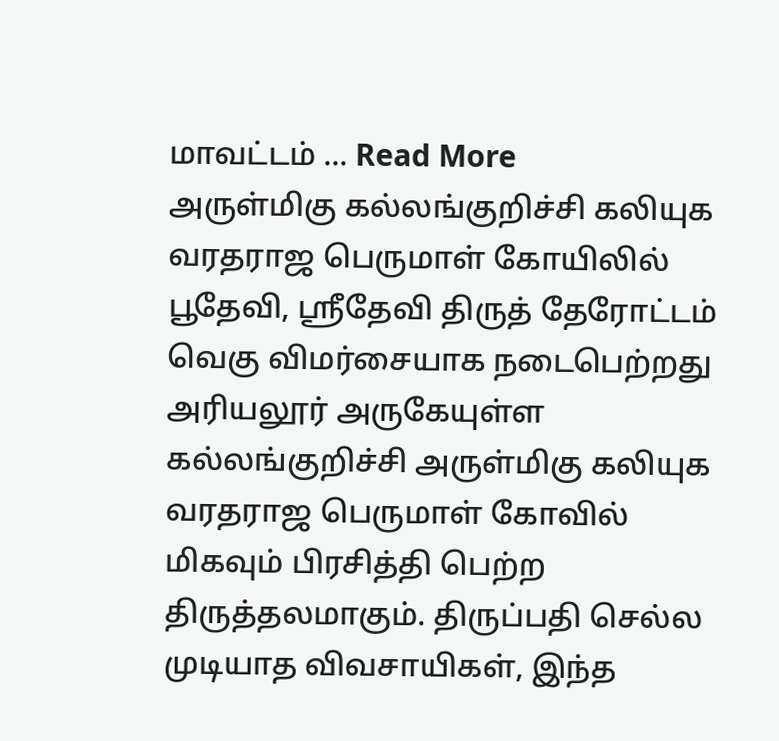மாவட்டம் ... Read More
அருள்மிகு கல்லங்குறிச்சி கலியுக வரதராஜ பெருமாள் கோயிலில் பூதேவி, ஸ்ரீதேவி திருத் தேரோட்டம் வெகு விமர்சையாக நடைபெற்றது
அரியலூர் அருகேயுள்ள கல்லங்குறிச்சி அருள்மிகு கலியுக வரதராஜ பெருமாள் கோவில் மிகவும் பிரசித்தி பெற்ற திருத்தலமாகும். திருப்பதி செல்ல முடியாத விவசாயிகள், இந்த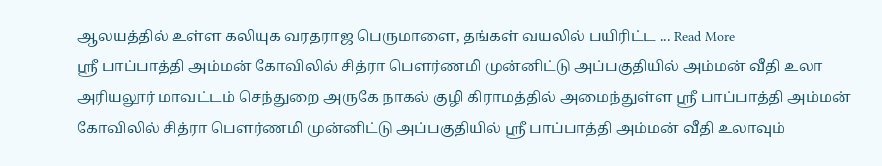ஆலயத்தில் உள்ள கலியுக வரதராஜ பெருமாளை, தங்கள் வயலில் பயிரிட்ட ... Read More
ஸ்ரீ பாப்பாத்தி அம்மன் கோவிலில் சித்ரா பௌர்ணமி முன்னிட்டு அப்பகுதியில் அம்மன் வீதி உலா
அரியலூர் மாவட்டம் செந்துறை அருகே நாகல் குழி கிராமத்தில் அமைந்துள்ள ஸ்ரீ பாப்பாத்தி அம்மன் கோவிலில் சித்ரா பௌர்ணமி முன்னிட்டு அப்பகுதியில் ஸ்ரீ பாப்பாத்தி அம்மன் வீதி உலாவும்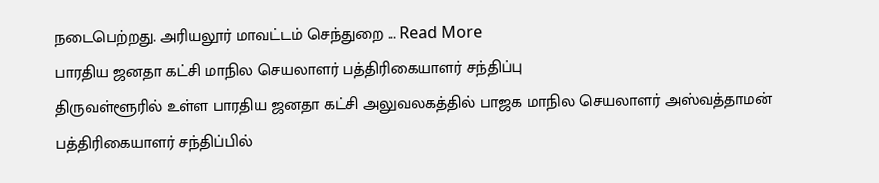நடைபெற்றது. அரியலூர் மாவட்டம் செந்துறை ... Read More
பாரதிய ஜனதா கட்சி மாநில செயலாளர் பத்திரிகையாளர் சந்திப்பு
திருவள்ளூரில் உள்ள பாரதிய ஜனதா கட்சி அலுவலகத்தில் பாஜக மாநில செயலாளர் அஸ்வத்தாமன் பத்திரிகையாளர் சந்திப்பில்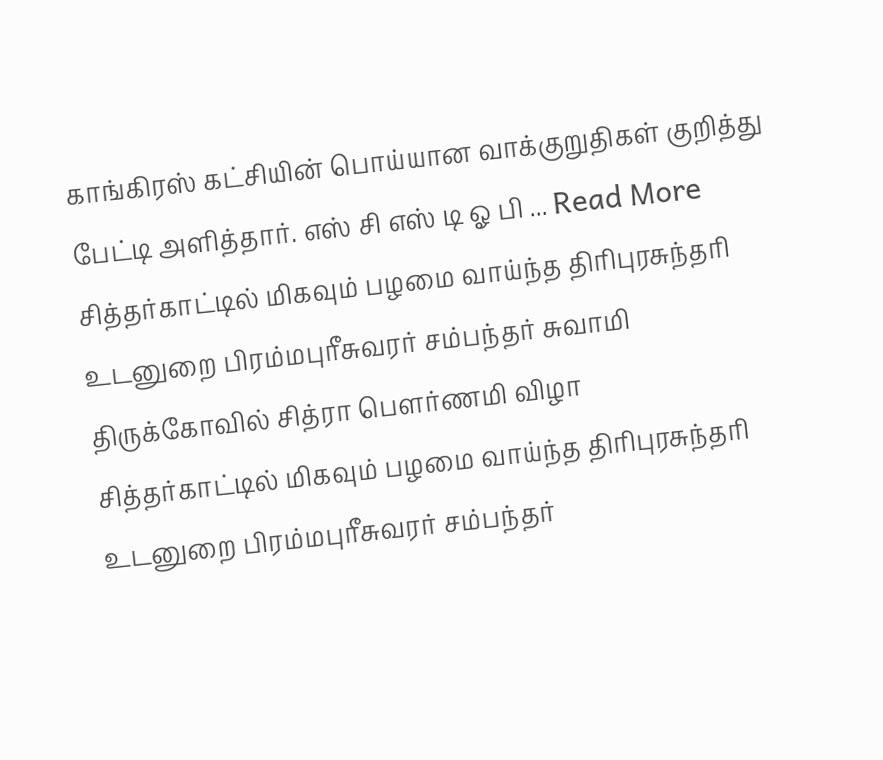காங்கிரஸ் கட்சியின் பொய்யான வாக்குறுதிகள் குறித்து பேட்டி அளித்தார். எஸ் சி எஸ் டி ஓ பி ... Read More
சித்தர்காட்டில் மிகவும் பழமை வாய்ந்த திரிபுரசுந்தரி உடனுறை பிரம்மபுரீசுவரர் சம்பந்தர் சுவாமி திருக்கோவில் சித்ரா பௌர்ணமி விழா
சித்தர்காட்டில் மிகவும் பழமை வாய்ந்த திரிபுரசுந்தரி உடனுறை பிரம்மபுரீசுவரர் சம்பந்தர்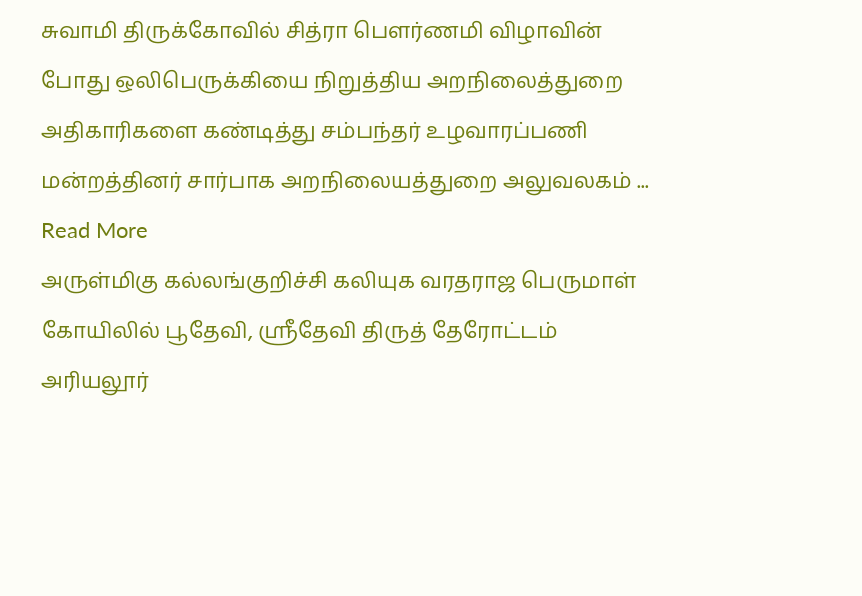சுவாமி திருக்கோவில் சித்ரா பௌர்ணமி விழாவின் போது ஒலிபெருக்கியை நிறுத்திய அறநிலைத்துறை அதிகாரிகளை கண்டித்து சம்பந்தர் உழவாரப்பணி மன்றத்தினர் சார்பாக அறநிலையத்துறை அலுவலகம் ... Read More
அருள்மிகு கல்லங்குறிச்சி கலியுக வரதராஜ பெருமாள் கோயிலில் பூதேவி, ஸ்ரீதேவி திருத் தேரோட்டம்
அரியலூர்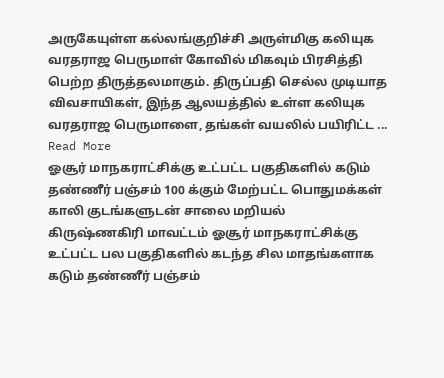அருகேயுள்ள கல்லங்குறிச்சி அருள்மிகு கலியுக வரதராஜ பெருமாள் கோவில் மிகவும் பிரசித்தி பெற்ற திருத்தலமாகும். திருப்பதி செல்ல முடியாத விவசாயிகள், இந்த ஆலயத்தில் உள்ள கலியுக வரதராஜ பெருமாளை, தங்கள் வயலில் பயிரிட்ட ... Read More
ஓசூர் மாநகராட்சிக்கு உட்பட்ட பகுதிகளில் கடும் தண்ணீர் பஞ்சம் 100 க்கும் மேற்பட்ட பொதுமக்கள் காலி குடங்களுடன் சாலை மறியல்
கிருஷ்ணகிரி மாவட்டம் ஓசூர் மாநகராட்சிக்கு உட்பட்ட பல பகுதிகளில் கடந்த சில மாதங்களாக கடும் தண்ணீர் பஞ்சம்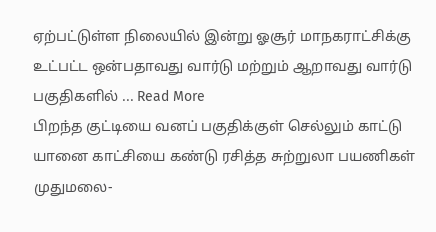ஏற்பட்டுள்ள நிலையில் இன்று ஓசூர் மாநகராட்சிக்கு உட்பட்ட ஒன்பதாவது வார்டு மற்றும் ஆறாவது வார்டு பகுதிகளில் ... Read More
பிறந்த குட்டியை வனப் பகுதிக்குள் செல்லும் காட்டு யானை காட்சியை கண்டு ரசித்த சுற்றுலா பயணிகள்
முதுமலை-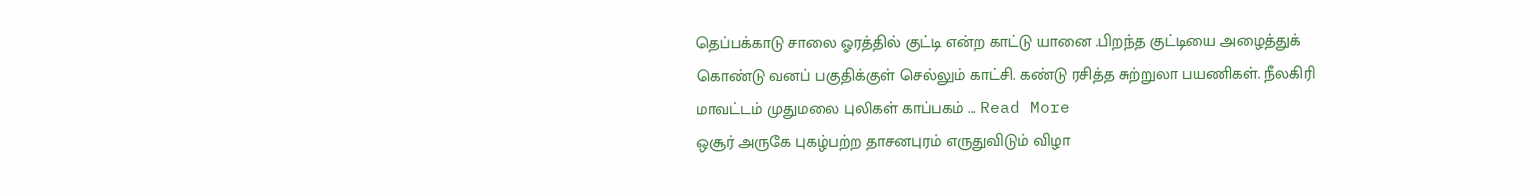தெப்பக்காடு சாலை ஓரத்தில் குட்டி என்ற காட்டு யானை .பிறந்த குட்டியை அழைத்துக் கொண்டு வனப் பகுதிக்குள் செல்லும் காட்சி. கண்டு ரசித்த சுற்றுலா பயணிகள். நீலகிரி மாவட்டம் முதுமலை புலிகள் காப்பகம் ... Read More
ஒசூர் அருகே புகழ்பற்ற தாசனபுரம் எருதுவிடும் விழா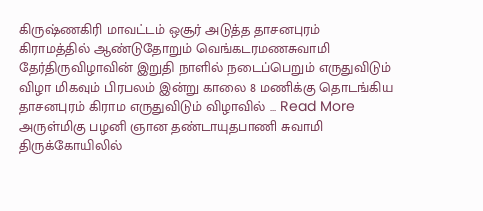கிருஷ்ணகிரி மாவட்டம் ஒசூர் அடுத்த தாசனபுரம் கிராமத்தில் ஆண்டுதோறும் வெங்கடரமணசுவாமி தேர்திருவிழாவின் இறுதி நாளில் நடைப்பெறும் எருதுவிடும் விழா மிகவும் பிரபலம் இன்று காலை 8 மணிக்கு தொடங்கிய தாசனபுரம் கிராம எருதுவிடும் விழாவில் ... Read More
அருள்மிகு பழனி ஞான தண்டாயுதபாணி சுவாமி திருக்கோயிலில்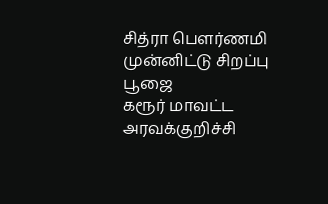சித்ரா பௌர்ணமி முன்னிட்டு சிறப்பு பூஜை
கரூர் மாவட்ட அரவக்குறிச்சி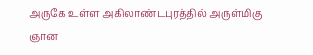அருகே உள்ள அகிலாண்டபுரத்தில் அருள்மிகு ஞான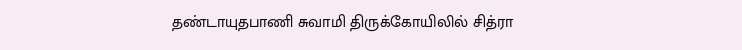தண்டாயுதபாணி சுவாமி திருக்கோயிலில் சித்ரா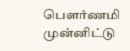பௌர்ணமி முன்னிட்டு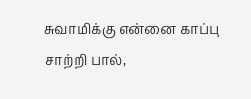சுவாமிக்கு என்னை காப்பு சாற்றி பால்,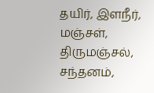தயிர், இளநீர், மஞ்சள், திருமஞ்சல், சந்தனம்,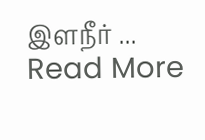இளநீர் ... Read More